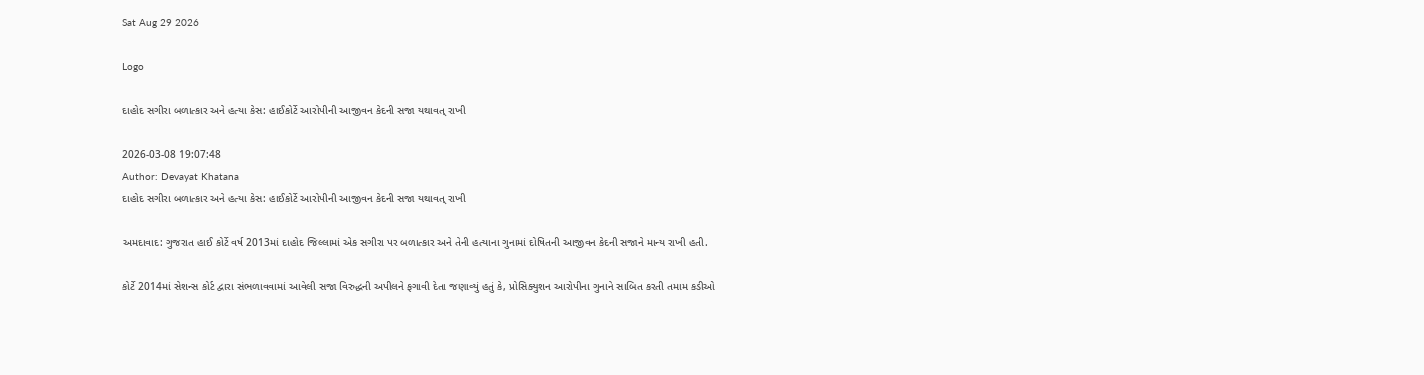Sat Aug 29 2026

Logo

દાહોદ સગીરા બળાત્કાર અને હત્યા કેસ: હાઈકોર્ટે આરોપીની આજીવન કેદની સજા યથાવત્ રાખી

2026-03-08 19:07:48
Author: Devayat Khatana
દાહોદ સગીરા બળાત્કાર અને હત્યા કેસ: હાઈકોર્ટે આરોપીની આજીવન કેદની સજા યથાવત્ રાખી

અમદાવાદ: ગુજરાત હાઈ કોર્ટે વર્ષ 2013માં દાહોદ જિલ્લામાં એક સગીરા પર બળાત્કાર અને તેની હત્યાના ગુનામાં દોષિતની આજીવન કેદની સજાને માન્ય રાખી હતી.

કોર્ટે 2014માં સેશન્સ કોર્ટ દ્વારા સંભળાવવામાં આવેલી સજા વિરુદ્ધની અપીલને ફગાવી દેતા જણાવ્યું હતું કે, પ્રોસિક્યુશન આરોપીના ગુનાને સાબિત કરતી તમામ કડીઓ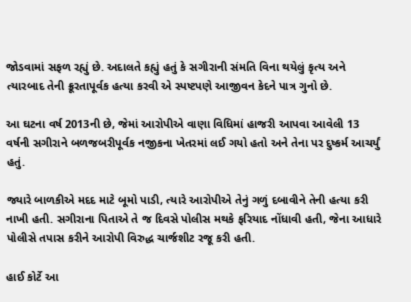જોડવામાં સફળ રહ્યું છે. અદાલતે કહ્યું હતું કે સગીરાની સંમતિ વિના થયેલું કૃત્ય અને ત્યારબાદ તેની ક્રૂરતાપૂર્વક હત્યા કરવી એ સ્પષ્ટપણે આજીવન કેદને પાત્ર ગુનો છે.

આ ઘટના વર્ષ 2013ની છે, જેમાં આરોપીએ વાણા વિધિમાં હાજરી આપવા આવેલી 13 વર્ષની સગીરાને બળજબરીપૂર્વક નજીકના ખેતરમાં લઈ ગયો હતો અને તેના પર દુષ્કર્મ આચર્યું હતું.

જ્યારે બાળકીએ મદદ માટે બૂમો પાડી, ત્યારે આરોપીએ તેનું ગળું દબાવીને તેની હત્યા કરી નાખી હતી. સગીરાના પિતાએ તે જ દિવસે પોલીસ મથકે ફરિયાદ નોંધાવી હતી, જેના આધારે પોલીસે તપાસ કરીને આરોપી વિરુદ્ધ ચાર્જશીટ રજૂ કરી હતી.

હાઈ કોર્ટે આ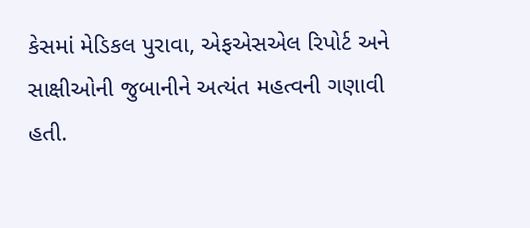કેસમાં મેડિકલ પુરાવા, એફએસએલ રિપોર્ટ અને સાક્ષીઓની જુબાનીને અત્યંત મહત્વની ગણાવી હતી.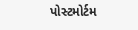પોસ્ટમોર્ટમ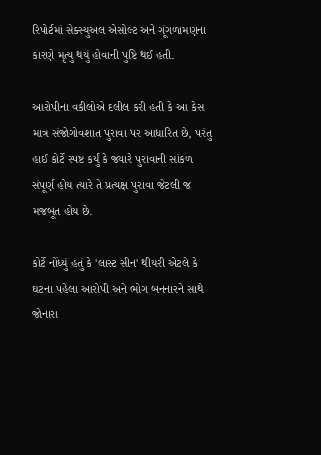રિપોર્ટમાં સેક્સ્યુઅલ એસોલ્ટ અને ગૂંગળામણના કારણે મૃત્યુ થયું હોવાની પુષ્ટિ થઈ હતી.

આરોપીના વકીલોએ દલીલ કરી હતી કે આ કેસ માત્ર સંજોગોવશાત પુરાવા પર આધારિત છે, પરંતુ હાઈ કોર્ટે સ્પષ્ટ કર્યું કે જ્યારે પુરાવાની સાંકળ સંપૂર્ણ હોય ત્યારે તે પ્રત્યક્ષ પુરાવા જેટલી જ મજબૂત હોય છે.

કોર્ટે નોંધ્યું હતું કે 'લાસ્ટ સીન' થીયરી એટલે કે ઘટના પહેલા આરોપી અને ભોગ બનનારને સાથે જોનારા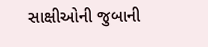સાક્ષીઓની જુબાની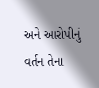અને આરોપીનું વર્તન તેના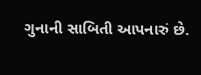ગુનાની સાબિતી આપનારું છે.